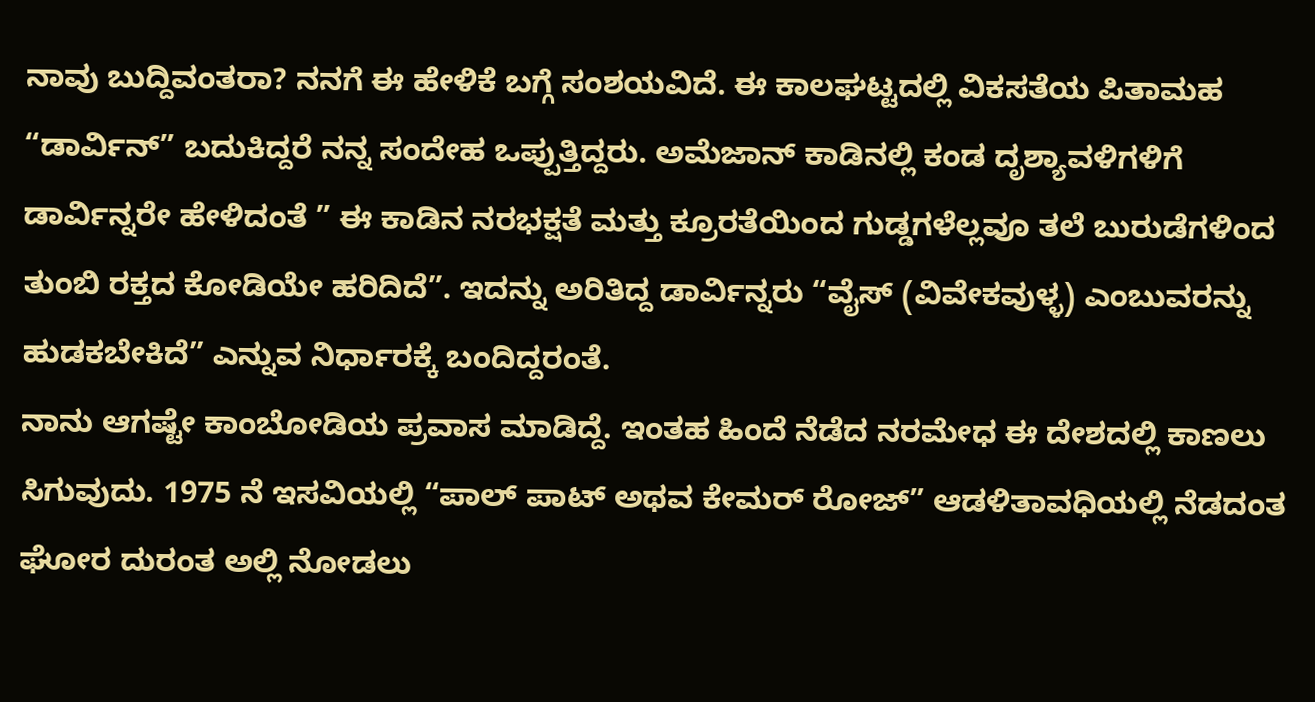ನಾವು ಬುದ್ದಿವಂತರಾ? ನನಗೆ ಈ ಹೇಳಿಕೆ ಬಗ್ಗೆ ಸಂಶಯವಿದೆ. ಈ ಕಾಲಘಟ್ಟದಲ್ಲಿ ವಿಕಸತೆಯ ಪಿತಾಮಹ “ಡಾರ್ವಿನ್” ಬದುಕಿದ್ದರೆ ನನ್ನ ಸಂದೇಹ ಒಪ್ಪುತ್ತಿದ್ದರು. ಅಮೆಜಾನ್ ಕಾಡಿನಲ್ಲಿ ಕಂಡ ದೃಶ್ಯಾವಳಿಗಳಿಗೆ ಡಾರ್ವಿನ್ನರೇ ಹೇಳಿದಂತೆ ” ಈ ಕಾಡಿನ ನರಭಕ್ಷತೆ ಮತ್ತು ಕ್ರೂರತೆಯಿಂದ ಗುಡ್ಡಗಳೆಲ್ಲವೂ ತಲೆ ಬುರುಡೆಗಳಿಂದ ತುಂಬಿ ರಕ್ತದ ಕೋಡಿಯೇ ಹರಿದಿದೆ”. ಇದನ್ನು ಅರಿತಿದ್ದ ಡಾರ್ವಿನ್ನರು “ವೈಸ್ (ವಿವೇಕವುಳ್ಳ) ಎಂಬುವರನ್ನು ಹುಡಕಬೇಕಿದೆ” ಎನ್ನುವ ನಿರ್ಧಾರಕ್ಕೆ ಬಂದಿದ್ದರಂತೆ.
ನಾನು ಆಗಷ್ಟೇ ಕಾಂಬೋಡಿಯ ಪ್ರವಾಸ ಮಾಡಿದ್ದೆ. ಇಂತಹ ಹಿಂದೆ ನೆಡೆದ ನರಮೇಧ ಈ ದೇಶದಲ್ಲಿ ಕಾಣಲು ಸಿಗುವುದು. 1975 ನೆ ಇಸವಿಯಲ್ಲಿ “ಪಾಲ್ ಪಾಟ್ ಅಥವ ಕೇಮರ್ ರೋಜ್” ಆಡಳಿತಾವಧಿಯಲ್ಲಿ ನೆಡದಂತ ಘೋರ ದುರಂತ ಅಲ್ಲಿ ನೋಡಲು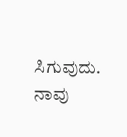ಸಿಗುವುದು. ನಾವು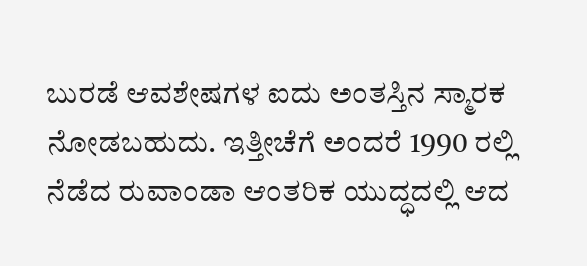ಬುರಡೆ ಆವಶೇಷಗಳ ಐದು ಅಂತಸ್ತಿನ ಸ್ಮಾರಕ ನೋಡಬಹುದು. ಇತ್ತೀಚೆಗೆ ಅಂದರೆ 1990 ರಲ್ಲಿ ನೆಡೆದ ರುವಾಂಡಾ ಆಂತರಿಕ ಯುದ್ಧದಲ್ಲಿ ಆದ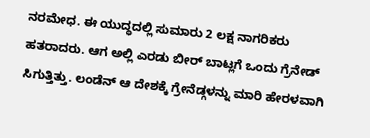ನರಮೇಧ. ಈ ಯುದ್ಧದಲ್ಲಿ ಸುಮಾರು 2 ಲಕ್ಷ ನಾಗರಿಕರು ಹತರಾದರು. ಆಗ ಅಲ್ಲಿ ಎರಡು ಬೀರ್ ಬಾಟ್ಲಗೆ ಒಂದು ಗ್ರೆನೇಡ್ ಸಿಗುತ್ತಿತ್ತು. ಲಂಡೆನ್ ಆ ದೇಶಕ್ಕೆ ಗ್ರೇನೆಡ್ಗಳನ್ನು ಮಾರಿ ಹೇರಳವಾಗಿ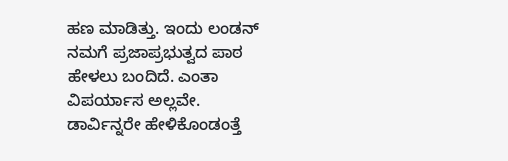ಹಣ ಮಾಡಿತ್ತು. ಇಂದು ಲಂಡನ್ ನಮಗೆ ಪ್ರಜಾಪ್ರಭುತ್ವದ ಪಾಠ ಹೇಳಲು ಬಂದಿದೆ. ಎಂತಾ ವಿಪರ್ಯಾಸ ಅಲ್ಲವೇ. ಡಾರ್ವಿನ್ನರೇ ಹೇಳಿಕೊಂಡಂತ್ತೆ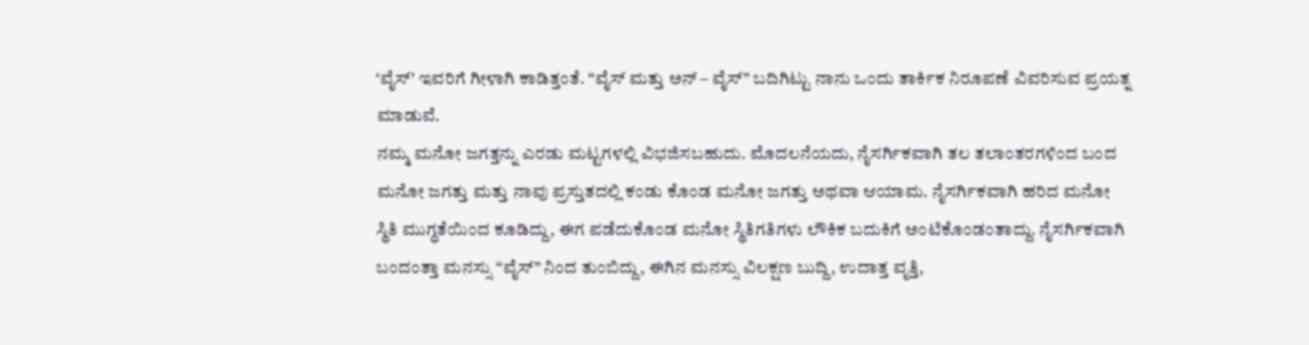‘ವೈಸ್’ ಇವರಿಗೆ ಗೀಳಾಗಿ ಕಾಡಿತ್ತಂತೆ. “ವೈಸ್ ಮತ್ತು ಅನ್ – ವೈಸ್” ಬದಿಗಿಟ್ಟು ನಾನು ಒಂದು ತಾರ್ಕಿಕ ನಿರೂಪಣೆ ವಿವರಿಸುವ ಪ್ರಯತ್ನ ಮಾಡುವೆ.
ನಮ್ಮ ಮನೋ ಜಗತ್ತನ್ನು ಎರಡು ಮಟ್ಟಗಳಲ್ಲಿ ವಿಭಜಿಸಬಹುದು. ಮೊದಲನೆಯದು, ನೈಸರ್ಗಿಕವಾಗಿ ತಲ ತಲಾಂತರಗಳಿಂದ ಬಂದ ಮನೋ ಜಗತ್ತು ಮತ್ತು ನಾವು ಪ್ರಸ್ತುತದಲ್ಲಿ ಕಂಡು ಕೊಂಡ ಮನೋ ಜಗತ್ತು ಅಥವಾ ಆಯಾಮ. ನೈಸರ್ಗಿಕವಾಗಿ ಹರಿದ ಮನೋ ಸ್ಥಿತಿ ಮುಗ್ಧತೆಯಿಂದ ಕೂಡಿದ್ದು, ಈಗ ಪಡೆದುಕೊಂಡ ಮನೋ ಸ್ಥಿತಿಗತಿಗಳು ಲೌಕಿಕ ಬದುಕಿಗೆ ಅಂಟಿಕೊಂಡಂತಾದ್ದು. ನೈಸರ್ಗಿಕವಾಗಿ ಬಂದಂತ್ತಾ ಮನಸ್ಸು “ವೈಸ್” ನಿಂದ ತುಂಬಿದ್ದು, ಈಗಿನ ಮನಸ್ಸು ವಿಲಕ್ಷಣ ಬುದ್ದಿ, ಉದಾತ್ತ ವೃತ್ತಿ,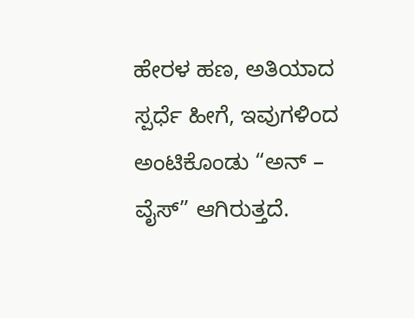ಹೇರಳ ಹಣ, ಅತಿಯಾದ ಸ್ಪರ್ಧೆ ಹೀಗೆ, ಇವುಗಳಿಂದ ಅಂಟಿಕೊಂಡು “ಅನ್ – ವೈಸ್” ಆಗಿರುತ್ತದೆ.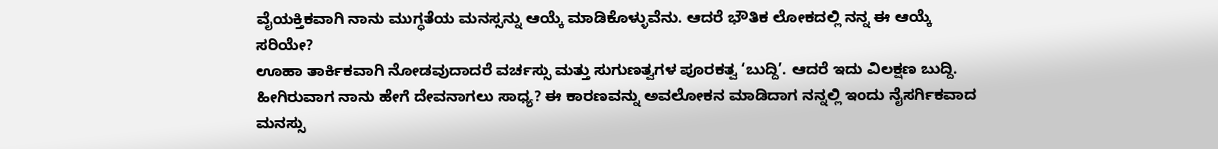ವೈಯಕ್ತಿಕವಾಗಿ ನಾನು ಮುಗ್ಧತೆಯ ಮನಸ್ಸನ್ನು ಆಯ್ಕೆ ಮಾಡಿಕೊಳ್ಳುವೆನು. ಆದರೆ ಭೌತಿಕ ಲೋಕದಲ್ಲಿ ನನ್ನ ಈ ಆಯ್ಕೆ ಸರಿಯೇ?
ಊಹಾ ತಾರ್ಕಿಕವಾಗಿ ನೋಡವುದಾದರೆ ವರ್ಚಸ್ಸು ಮತ್ತು ಸುಗುಣತ್ವಗಳ ಪೂರಕತ್ವ ‘ಬುದ್ದಿ’. ಆದರೆ ಇದು ವಿಲಕ್ಷಣ ಬುದ್ದಿ. ಹೀಗಿರುವಾಗ ನಾನು ಹೇಗೆ ದೇವನಾಗಲು ಸಾಧ್ಯ? ಈ ಕಾರಣವನ್ನು ಅವಲೋಕನ ಮಾಡಿದಾಗ ನನ್ನಲ್ಲಿ ಇಂದು ನೈಸರ್ಗಿಕವಾದ ಮನಸ್ಸು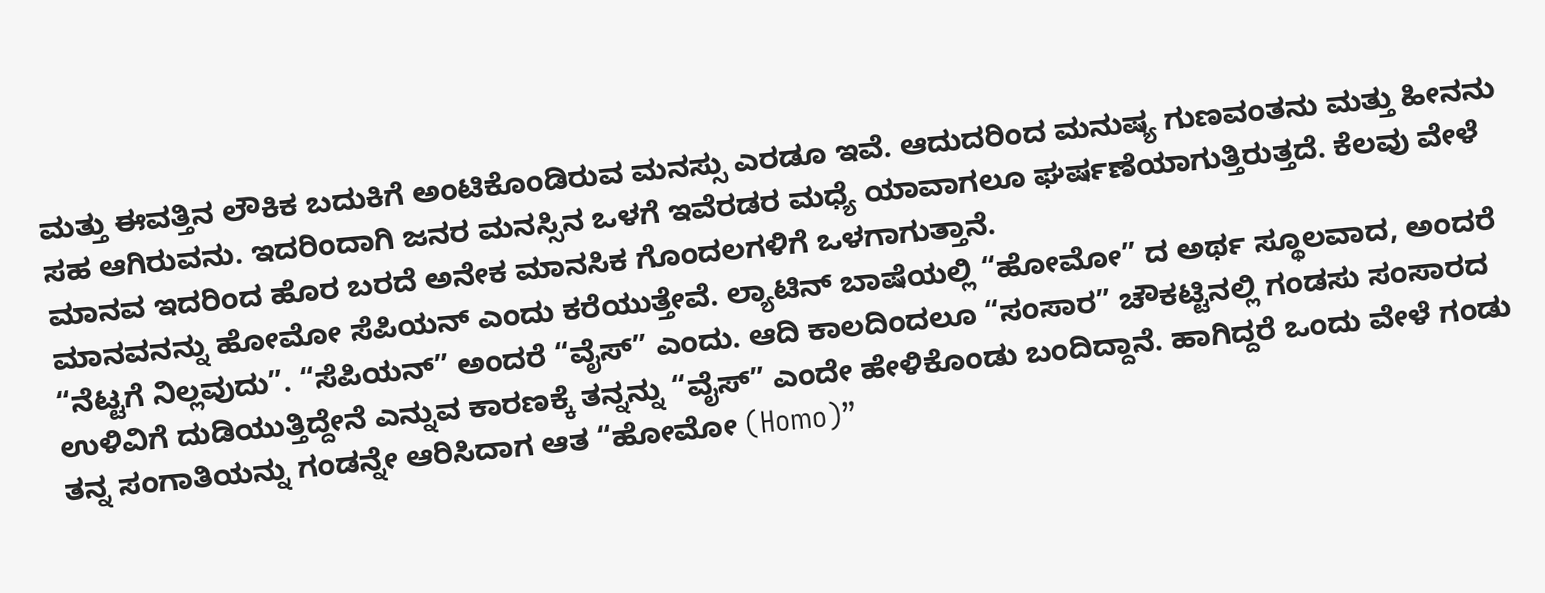ಮತ್ತು ಈವತ್ತಿನ ಲೌಕಿಕ ಬದುಕಿಗೆ ಅಂಟಿಕೊಂಡಿರುವ ಮನಸ್ಸು ಎರಡೂ ಇವೆ. ಆದುದರಿಂದ ಮನುಷ್ಯ ಗುಣವಂತನು ಮತ್ತು ಹೀನನು ಸಹ ಆಗಿರುವನು. ಇದರಿಂದಾಗಿ ಜನರ ಮನಸ್ಸಿನ ಒಳಗೆ ಇವೆರಡರ ಮಧ್ಯೆ ಯಾವಾಗಲೂ ಘರ್ಷಣೆಯಾಗುತ್ತಿರುತ್ತದೆ. ಕೆಲವು ವೇಳೆ ಮಾನವ ಇದರಿಂದ ಹೊರ ಬರದೆ ಅನೇಕ ಮಾನಸಿಕ ಗೊಂದಲಗಳಿಗೆ ಒಳಗಾಗುತ್ತಾನೆ.
ಮಾನವನನ್ನು ಹೋಮೋ ಸೆಪಿಯನ್ ಎಂದು ಕರೆಯುತ್ತೇವೆ. ಲ್ಯಾಟಿನ್ ಬಾಷೆಯಲ್ಲಿ “ಹೋಮೋ” ದ ಅರ್ಥ ಸ್ಥೂಲವಾದ, ಅಂದರೆ “ನೆಟ್ಟಗೆ ನಿಲ್ಲವುದು”. “ಸೆಪಿಯನ್” ಅಂದರೆ “ವೈಸ್” ಎಂದು. ಆದಿ ಕಾಲದಿಂದಲೂ “ಸಂಸಾರ” ಚೌಕಟ್ಟಿನಲ್ಲಿ ಗಂಡಸು ಸಂಸಾರದ ಉಳಿವಿಗೆ ದುಡಿಯುತ್ತಿದ್ದೇನೆ ಎನ್ನುವ ಕಾರಣಕ್ಕೆ ತನ್ನನ್ನು “ವೈಸ್” ಎಂದೇ ಹೇಳಿಕೊಂಡು ಬಂದಿದ್ದಾನೆ. ಹಾಗಿದ್ದರೆ ಒಂದು ವೇಳೆ ಗಂಡು ತನ್ನ ಸಂಗಾತಿಯನ್ನು ಗಂಡನ್ನೇ ಆರಿಸಿದಾಗ ಆತ “ಹೋಮೋ (Homo)”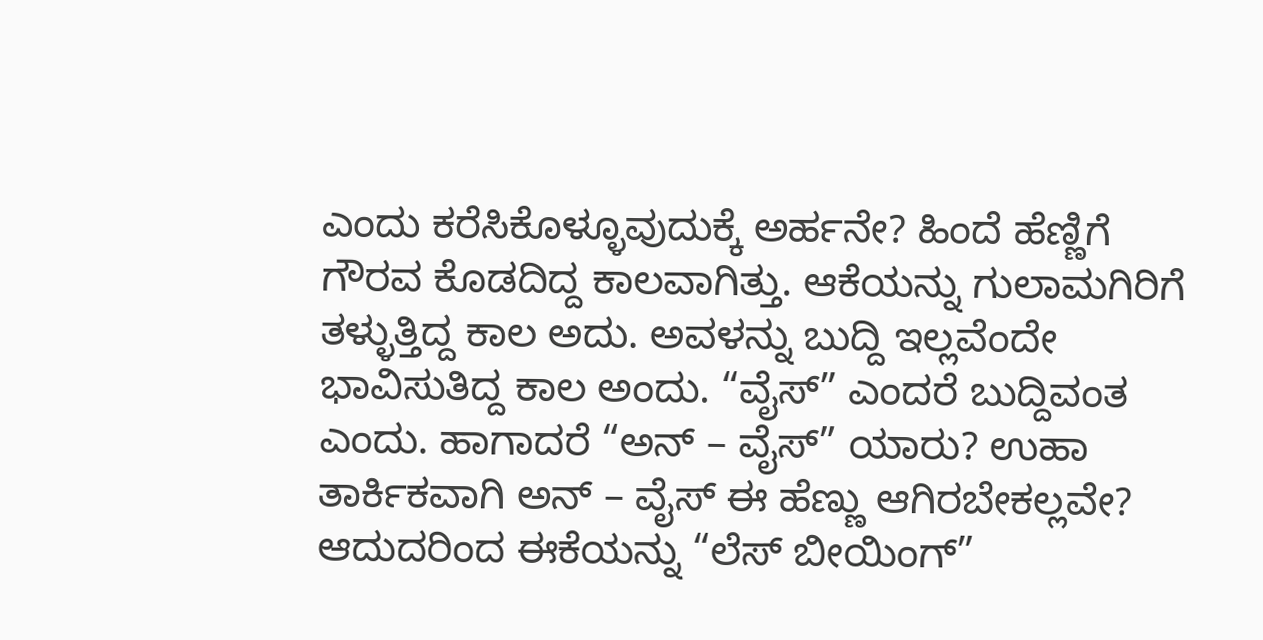ಎಂದು ಕರೆಸಿಕೊಳ್ಳೂವುದುಕ್ಕೆ ಅರ್ಹನೇ? ಹಿಂದೆ ಹೆಣ್ಣಿಗೆ ಗೌರವ ಕೊಡದಿದ್ದ ಕಾಲವಾಗಿತ್ತು. ಆಕೆಯನ್ನು ಗುಲಾಮಗಿರಿಗೆ ತಳ್ಳುತ್ತಿದ್ದ ಕಾಲ ಅದು. ಅವಳನ್ನು ಬುದ್ದಿ ಇಲ್ಲವೆಂದೇ ಭಾವಿಸುತಿದ್ದ ಕಾಲ ಅಂದು. “ವೈಸ್” ಎಂದರೆ ಬುದ್ದಿವಂತ ಎಂದು. ಹಾಗಾದರೆ “ಅನ್ – ವೈಸ್” ಯಾರು? ಉಹಾ ತಾರ್ಕಿಕವಾಗಿ ಅನ್ – ವೈಸ್ ಈ ಹೆಣ್ಣು ಆಗಿರಬೇಕಲ್ಲವೇ? ಆದುದರಿಂದ ಈಕೆಯನ್ನು “ಲೆಸ್ ಬೀಯಿಂಗ್”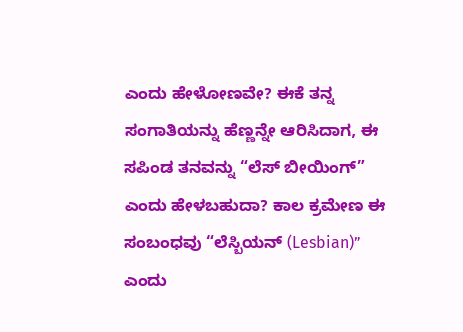ಎಂದು ಹೇಳೋಣವೇ? ಈಕೆ ತನ್ನ ಸಂಗಾತಿಯನ್ನು ಹೆಣ್ಣನ್ನೇ ಆರಿಸಿದಾಗ, ಈ ಸಪಿಂಡ ತನವನ್ನು “ಲೆಸ್ ಬೀಯಿಂಗ್” ಎಂದು ಹೇಳಬಹುದಾ? ಕಾಲ ಕ್ರಮೇಣ ಈ ಸಂಬಂಧವು “ಲೆಸ್ಬಿಯನ್ (Lesbian)” ಎಂದು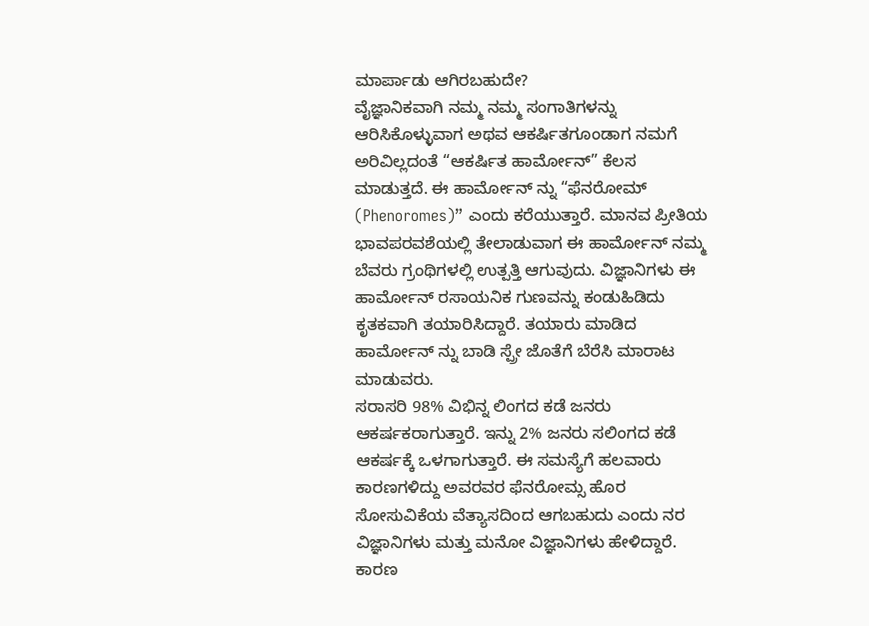ಮಾರ್ಪಾಡು ಆಗಿರಬಹುದೇ?
ವೈಜ್ಞಾನಿಕವಾಗಿ ನಮ್ಮ ನಮ್ಮ ಸಂಗಾತಿಗಳನ್ನು ಆರಿಸಿಕೊಳ್ಳುವಾಗ ಅಥವ ಆಕರ್ಷಿತಗೂಂಡಾಗ ನಮಗೆ ಅರಿವಿಲ್ಲದಂತೆ “ಆಕರ್ಷಿತ ಹಾರ್ಮೋನ್” ಕೆಲಸ ಮಾಡುತ್ತದೆ. ಈ ಹಾರ್ಮೋನ್ ನ್ನು “ಫೆನರೋಮ್ (Phenoromes)” ಎಂದು ಕರೆಯುತ್ತಾರೆ. ಮಾನವ ಪ್ರೀತಿಯ ಭಾವಪರವಶೆಯಲ್ಲಿ ತೇಲಾಡುವಾಗ ಈ ಹಾರ್ಮೋನ್ ನಮ್ಮ ಬೆವರು ಗ್ರಂಥಿಗಳಲ್ಲಿ ಉತ್ಪತ್ತಿ ಆಗುವುದು. ವಿಜ್ಞಾನಿಗಳು ಈ ಹಾರ್ಮೋನ್ ರಸಾಯನಿಕ ಗುಣವನ್ನು ಕಂಡುಹಿಡಿದು ಕೃತಕವಾಗಿ ತಯಾರಿಸಿದ್ದಾರೆ. ತಯಾರು ಮಾಡಿದ ಹಾರ್ಮೋನ್ ನ್ನು ಬಾಡಿ ಸ್ಪ್ರೇ ಜೊತೆಗೆ ಬೆರೆಸಿ ಮಾರಾಟ ಮಾಡುವರು.
ಸರಾಸರಿ 98% ವಿಭಿನ್ನ ಲಿಂಗದ ಕಡೆ ಜನರು ಆಕರ್ಷಕರಾಗುತ್ತಾರೆ. ಇನ್ನು 2% ಜನರು ಸಲಿಂಗದ ಕಡೆ ಆಕರ್ಷಕ್ಕೆ ಒಳಗಾಗುತ್ತಾರೆ. ಈ ಸಮಸ್ಯೆಗೆ ಹಲವಾರು ಕಾರಣಗಳಿದ್ದು ಅವರವರ ಫೆನರೋಮ್ಸ ಹೊರ ಸೋಸುವಿಕೆಯ ವೆತ್ಯಾಸದಿಂದ ಆಗಬಹುದು ಎಂದು ನರ ವಿಜ್ಞಾನಿಗಳು ಮತ್ತು ಮನೋ ವಿಜ್ಞಾನಿಗಳು ಹೇಳಿದ್ದಾರೆ. ಕಾರಣ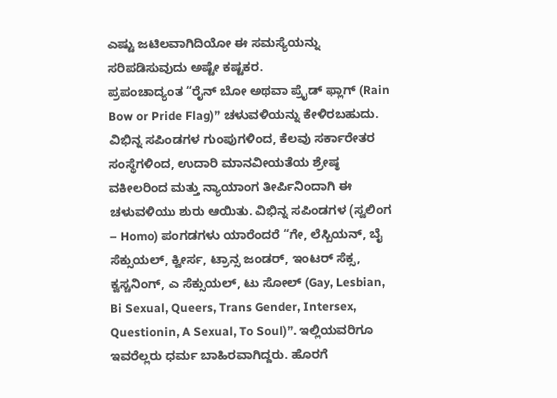ಎಷ್ಟು ಜಟಿಲವಾಗಿದಿಯೋ ಈ ಸಮಸ್ಯೆಯನ್ನು ಸರಿಪಡಿಸುವುದು ಅಷ್ಟೇ ಕಷ್ಟಕರ.
ಪ್ರಪಂಚಾದ್ಯಂತ “ರೈನ್ ಬೋ ಅಥವಾ ಪ್ರೈಡ್ ಫ್ಲಾಗ್ (Rain Bow or Pride Flag)” ಚಳುವಳಿಯನ್ನು ಕೇಳಿರಬಹುದು. ವಿಭಿನ್ನ ಸಪಿಂಡಗಳ ಗುಂಪುಗಳಿಂದ, ಕೆಲವು ಸರ್ಕಾರೇತರ ಸಂಸ್ಥೆಗಳಿಂದ, ಉದಾರಿ ಮಾನವೀಯತೆಯ ಶ್ರೇಷ್ಠ ವಕೀಲರಿಂದ ಮತ್ತು ನ್ಯಾಯಾಂಗ ತೀರ್ಪಿನಿಂದಾಗಿ ಈ ಚಳುವಳಿಯು ಶುರು ಆಯಿತು. ವಿಭಿನ್ನ ಸಪಿಂಡಗಳ (ಸ್ವಲಿಂಗ – Homo) ಪಂಗಡಗಳು ಯಾರೆಂದರೆ “ಗೇ, ಲೆಸ್ಬಿಯನ್, ಬೈ ಸೆಕ್ಸುಯಲ್, ಕ್ವೀರ್ಸ, ಟ್ರಾನ್ಸ ಜಂಡರ್, ಇಂಟರ್ ಸೆಕ್ಸ, ಕ್ವಸ್ಚನಿಂಗ್, ಎ ಸೆಕ್ಸುಯಲ್, ಟು ಸೋಲ್ (Gay, Lesbian, Bi Sexual, Queers, Trans Gender, Intersex, Questionin, A Sexual, To Soul)”. ಇಲ್ಲಿಯವರಿಗೂ ಇವರೆಲ್ಲರು ಧರ್ಮ ಬಾಹಿರವಾಗಿದ್ದರು. ಹೊರಗೆ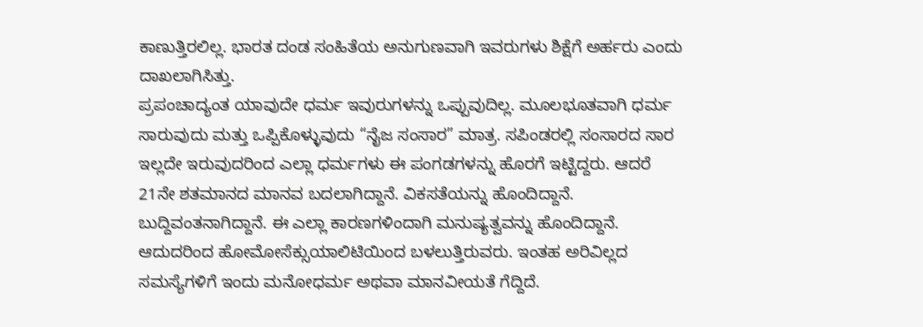ಕಾಣುತ್ತಿರಲಿಲ್ಲ. ಭಾರತ ದಂಡ ಸಂಹಿತೆಯ ಅನುಗುಣವಾಗಿ ಇವರುಗಳು ಶಿಕ್ಷೆಗೆ ಅರ್ಹರು ಎಂದು ದಾಖಲಾಗಿಸಿತ್ತು.
ಪ್ರಪಂಚಾದ್ಯಂತ ಯಾವುದೇ ಧರ್ಮ ಇವುರುಗಳನ್ನು ಒಪ್ಪುವುದಿಲ್ಲ. ಮೂಲಭೂತವಾಗಿ ಧರ್ಮ ಸಾರುವುದು ಮತ್ತು ಒಪ್ಪಿಕೊಳ್ಳುವುದು “ನೈಜ ಸಂಸಾರ” ಮಾತ್ರ. ಸಪಿಂಡರಲ್ಲಿ ಸಂಸಾರದ ಸಾರ ಇಲ್ಲದೇ ಇರುವುದರಿಂದ ಎಲ್ಲಾ ಧರ್ಮಗಳು ಈ ಪಂಗಡಗಳನ್ನು ಹೊರಗೆ ಇಟ್ಟಿದ್ದರು. ಆದರೆ 21ನೇ ಶತಮಾನದ ಮಾನವ ಬದಲಾಗಿದ್ದಾನೆ. ವಿಕಸತೆಯನ್ನು ಹೊಂದಿದ್ದಾನೆ. ಬುದ್ದಿವಂತನಾಗಿದ್ದಾನೆ. ಈ ಎಲ್ಲಾ ಕಾರಣಗಳಿಂದಾಗಿ ಮನುಷ್ಯತ್ವವನ್ನು ಹೊಂದಿದ್ದಾನೆ. ಆದುದರಿಂದ ಹೋಮೋಸೆಕ್ಸುಯಾಲಿಟಿಯಿಂದ ಬಳಲುತ್ತಿರುವರು. ಇಂತಹ ಅರಿವಿಲ್ಲದ ಸಮಸ್ಯೆಗಳಿಗೆ ಇಂದು ಮನೋಧರ್ಮ ಅಥವಾ ಮಾನವೀಯತೆ ಗೆದ್ದಿದೆ.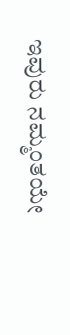ಇವುರು ನಮ್ಮಂತಯೇ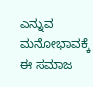ಎನ್ನುವ ಮನೋಭಾವಕ್ಕೆ ಈ ಸಮಾಜ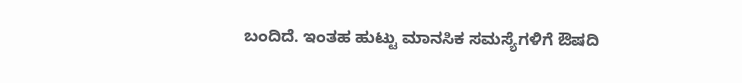ಬಂದಿದೆ. ಇಂತಹ ಹುಟ್ಟು ಮಾನಸಿಕ ಸಮಸ್ಯೆಗಳಿಗೆ ಔಷದಿ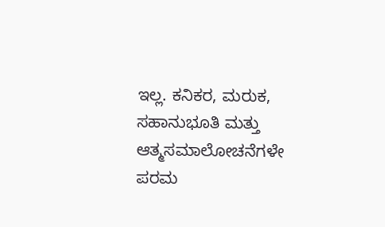ಇಲ್ಲ. ಕನಿಕರ, ಮರುಕ, ಸಹಾನುಭೂತಿ ಮತ್ತು ಆತ್ಮಸಮಾಲೋಚನೆಗಳೇ ಪರಮ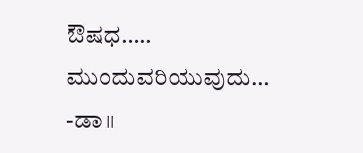ಔಷಧ…..
ಮುಂದುವರಿಯುವುದು…
-ಡಾ॥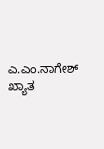ಎ.ಎಂ.ನಾಗೇಶ್
ಖ್ಯಾತ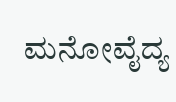ಮನೋವೈದ್ಯ